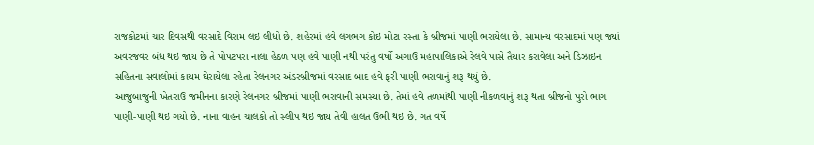રાજકોટમાં ચાર દિવસથી વરસાદે વિરામ લઇ લીધો છે. શહેરમાં હવે લગભગ કોઇ મોટા રસ્તા કે બ્રીજમાં પાણી ભરાયેલા છે. સામાન્ય વરસાદમાં પણ જ્યાં અવરજવર બંધ થઇ જાય છે તે પોપટપરા નાલા હેઠળ પણ હવે પાણી નથી પરંતુ વર્ષો અગાઉ મહાપાલિકાએ રેલવે પાસે તૈયાર કરાવેલા અને ડિઝાઇન સહિતના સવાલોમાં કાયમ ઘેરાયેલા રહેતા રેલનગર અંડરબ્રીજમાં વરસાદ બાદ હવે ફરી પાણી ભરાવાનું શરૂ થયું છે.
આજુબાજુની ખેતરાઉ જમીનના કારણે રેલનગર બ્રીજમાં પાણી ભરાવાની સમસ્યા છે. તેમાં હવે તળમાંથી પાણી નીકળવાનું શરૂ થતા બ્રીજનો પુરો ભાગ પાણી-પાણી થઇ ગયો છે. નાના વાહન ચાલકો તો સ્લીપ થઇ જાય તેવી હાલત ઉભી થઇ છે. ગત વર્ષે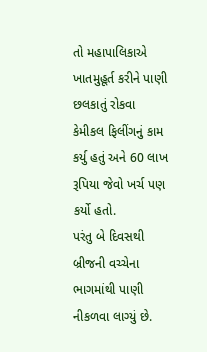તો મહાપાલિકાએ ખાતમુહૂર્ત કરીને પાણી છલકાતું રોકવા કેમીકલ ફિલીંગનું કામ કર્યુ હતું અને 60 લાખ રૂપિયા જેવો ખર્ચ પણ કર્યો હતો.
પરંતુ બે દિવસથી બ્રીજની વચ્ચેના ભાગમાંથી પાણી નીકળવા લાગ્યું છે.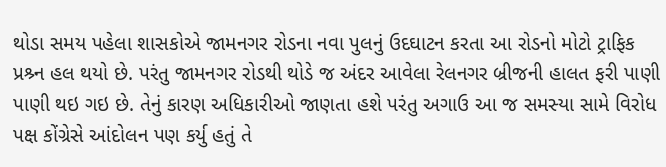થોડા સમય પહેલા શાસકોએ જામનગર રોડના નવા પુલનું ઉદઘાટન કરતા આ રોડનો મોટો ટ્રાફિક પ્રશ્ર્ન હલ થયો છે. પરંતુ જામનગર રોડથી થોડે જ અંદર આવેલા રેલનગર બ્રીજની હાલત ફરી પાણી પાણી થઇ ગઇ છે. તેનું કારણ અધિકારીઓ જાણતા હશે પરંતુ અગાઉ આ જ સમસ્યા સામે વિરોધ પક્ષ કોંગ્રેસે આંદોલન પણ કર્યુ હતું તે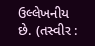ઉલ્લેખનીય છે. (તસ્વીર :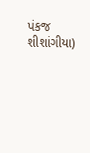પંકજ શીશાંગીયા)